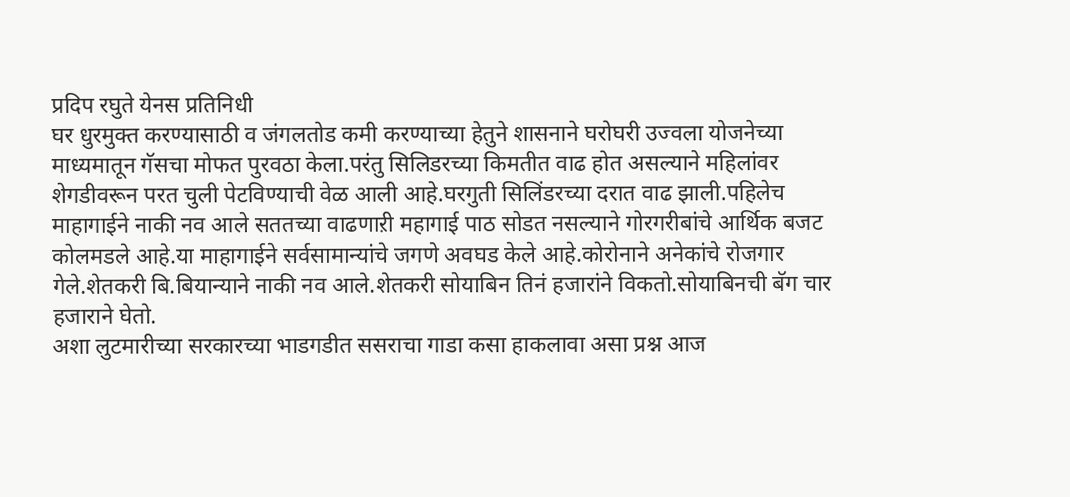प्रदिप रघुते येनस प्रतिनिधी
घर धुरमुक्त करण्यासाठी व जंगलतोड कमी करण्याच्या हेतुने शासनाने घरोघरी उज्वला योजनेच्या माध्यमातून गॅसचा मोफत पुरवठा केला.परंतु सिलिडरच्या किमतीत वाढ होत असल्याने महिलांवर शेगडीवरून परत चुली पेटविण्याची वेळ आली आहे.घरगुती सिलिंडरच्या दरात वाढ झाली.पहिलेच माहागाईने नाकी नव आले सततच्या वाढणाऱी महागाई पाठ सोडत नसल्याने गोरगरीबांचे आर्थिक बजट कोलमडले आहे.या माहागाईने सर्वसामान्यांचे जगणे अवघड केले आहे.कोरोनाने अनेकांचे रोजगार गेले.शेतकरी बि.बियान्याने नाकी नव आले.शेतकरी सोयाबिन तिनं हजारांने विकतो.सोयाबिनची बॅग चार हजाराने घेतो.
अशा लुटमारीच्या सरकारच्या भाडगडीत ससराचा गाडा कसा हाकलावा असा प्रश्न आज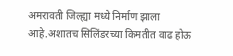अमरावती जिल्ह्या मध्ये निर्माण झाला आहे.अशातच सिलिंडरच्या किमतीत वाढ होऊ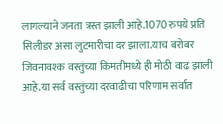लागल्याने जनता त्रस्त झाली आहे.1070 रुपये प्रति सिलीडर असा लुटमारीचा दर झाला.याच बरोबर जिवनावश्क वस्तुंच्या किमतीमध्ये ही मोठी वाढ झाली आहे.या सर्व वस्तुंच्या दरवाढीचा परिणाम सर्वात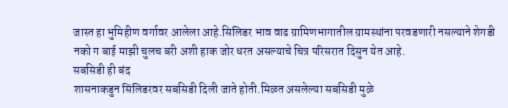जास्त हा भुमिहीण वर्गावर आलेला आहे.सिलिडर भाव वाढ ग्रामिणभागातील ग्रामस्थांना परवडणारी नसल्याने शेगडी नको ग बाई माझी चुलच बरी अशी हाक जोर धरत असल्याचे चित्र परिसरात दिसुन येत आहे.
सबसिडी ही बंद
शासनाकडुन सिंलिडरवर सबसिडी दिली जाते होती.मिळत असलेल्या सबसिडी मुळे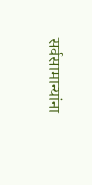सर्वसामान्यांना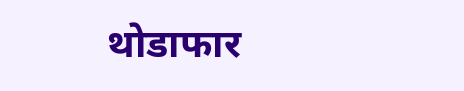थोडाफार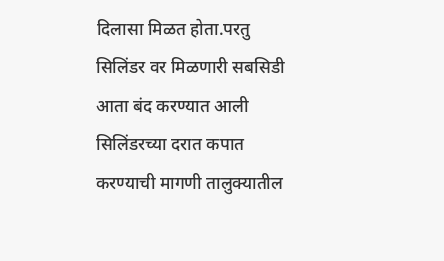दिलासा मिळत होता.परतु सिलिंडर वर मिळणारी सबसिडी आता बंद करण्यात आली सिलिंडरच्या दरात कपात करण्याची मागणी तालुक्यातील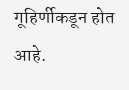गूहिर्णीकडून होत आहे.